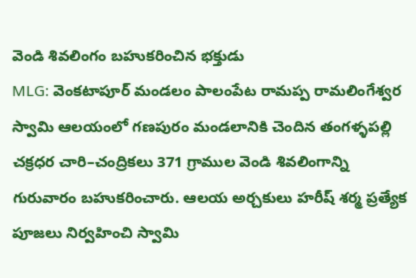వెండి శివలింగం బహుకరించిన భక్తుడు
MLG: వెంకటాపూర్ మండలం పాలంపేట రామప్ప రామలింగేశ్వర స్వామి ఆలయంలో గణపురం మండలానికి చెందిన తంగళ్ళపల్లి చక్రధర చారి–చంద్రికలు 371 గ్రాముల వెండి శివలింగాన్ని గురువారం బహుకరించారు. ఆలయ అర్చకులు హరీష్ శర్మ ప్రత్యేక పూజలు నిర్వహించి స్వామి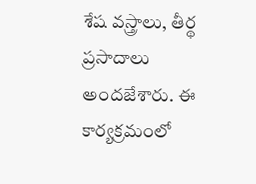శేష వస్త్రాలు, తీర్థ ప్రసాదాలు అందజేశారు. ఈ కార్యక్రమంలో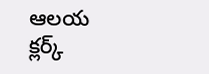ఆలయ క్లర్క్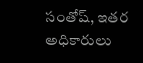సంతోష్, ఇతర అధికారులు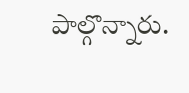పాల్గొన్నారు.